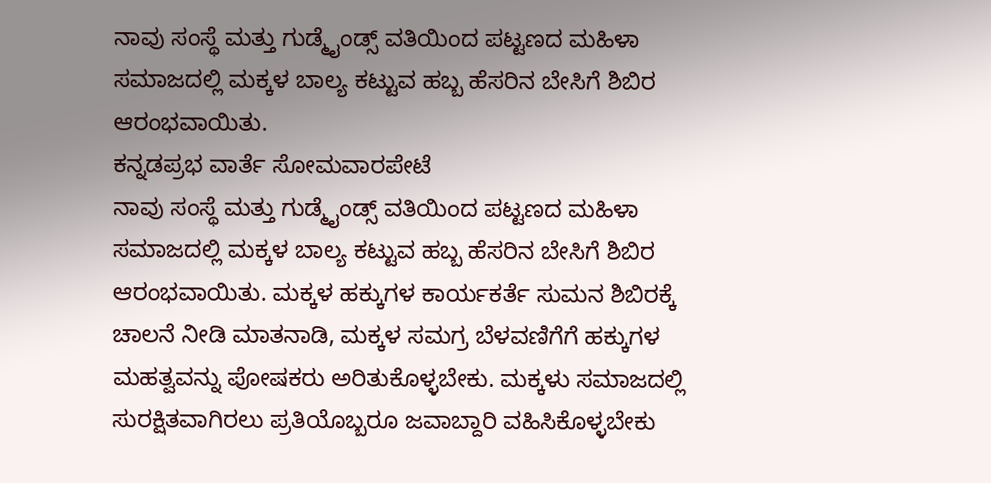ನಾವು ಸಂಸ್ಥೆ ಮತ್ತು ಗುಡ್ಮೈಂಡ್ಸ್ ವತಿಯಿಂದ ಪಟ್ಟಣದ ಮಹಿಳಾ ಸಮಾಜದಲ್ಲಿ ಮಕ್ಕಳ ಬಾಲ್ಯ ಕಟ್ಟುವ ಹಬ್ಬ ಹೆಸರಿನ ಬೇಸಿಗೆ ಶಿಬಿರ ಆರಂಭವಾಯಿತು.
ಕನ್ನಡಪ್ರಭ ವಾರ್ತೆ ಸೋಮವಾರಪೇಟೆ
ನಾವು ಸಂಸ್ಥೆ ಮತ್ತು ಗುಡ್ಮೈಂಡ್ಸ್ ವತಿಯಿಂದ ಪಟ್ಟಣದ ಮಹಿಳಾ ಸಮಾಜದಲ್ಲಿ ಮಕ್ಕಳ ಬಾಲ್ಯ ಕಟ್ಟುವ ಹಬ್ಬ ಹೆಸರಿನ ಬೇಸಿಗೆ ಶಿಬಿರ ಆರಂಭವಾಯಿತು. ಮಕ್ಕಳ ಹಕ್ಕುಗಳ ಕಾರ್ಯಕರ್ತೆ ಸುಮನ ಶಿಬಿರಕ್ಕೆ ಚಾಲನೆ ನೀಡಿ ಮಾತನಾಡಿ, ಮಕ್ಕಳ ಸಮಗ್ರ ಬೆಳವಣಿಗೆಗೆ ಹಕ್ಕುಗಳ ಮಹತ್ವವನ್ನು ಪೋಷಕರು ಅರಿತುಕೊಳ್ಳಬೇಕು. ಮಕ್ಕಳು ಸಮಾಜದಲ್ಲಿ ಸುರಕ್ಷಿತವಾಗಿರಲು ಪ್ರತಿಯೊಬ್ಬರೂ ಜವಾಬ್ದಾರಿ ವಹಿಸಿಕೊಳ್ಳಬೇಕು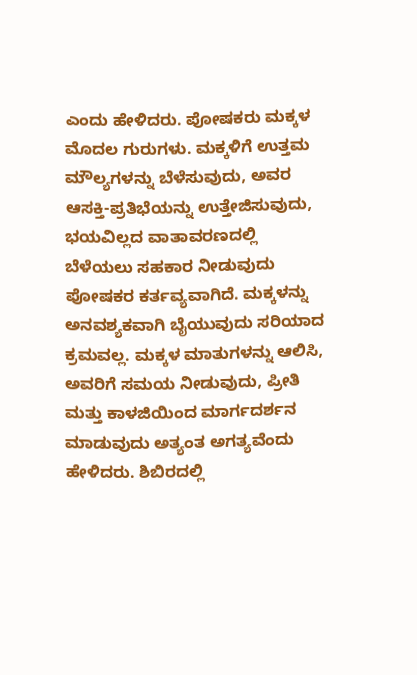ಎಂದು ಹೇಳಿದರು. ಪೋಷಕರು ಮಕ್ಕಳ ಮೊದಲ ಗುರುಗಳು. ಮಕ್ಕಳಿಗೆ ಉತ್ತಮ ಮೌಲ್ಯಗಳನ್ನು ಬೆಳೆಸುವುದು, ಅವರ ಆಸಕ್ತಿ-ಪ್ರತಿಭೆಯನ್ನು ಉತ್ತೇಜಿಸುವುದು, ಭಯವಿಲ್ಲದ ವಾತಾವರಣದಲ್ಲಿ ಬೆಳೆಯಲು ಸಹಕಾರ ನೀಡುವುದು ಪೋಷಕರ ಕರ್ತವ್ಯವಾಗಿದೆ. ಮಕ್ಕಳನ್ನು ಅನವಶ್ಯಕವಾಗಿ ಬೈಯುವುದು ಸರಿಯಾದ ಕ್ರಮವಲ್ಲ. ಮಕ್ಕಳ ಮಾತುಗಳನ್ನು ಆಲಿಸಿ, ಅವರಿಗೆ ಸಮಯ ನೀಡುವುದು, ಪ್ರೀತಿ ಮತ್ತು ಕಾಳಜಿಯಿಂದ ಮಾರ್ಗದರ್ಶನ ಮಾಡುವುದು ಅತ್ಯಂತ ಅಗತ್ಯವೆಂದು ಹೇಳಿದರು. ಶಿಬಿರದಲ್ಲಿ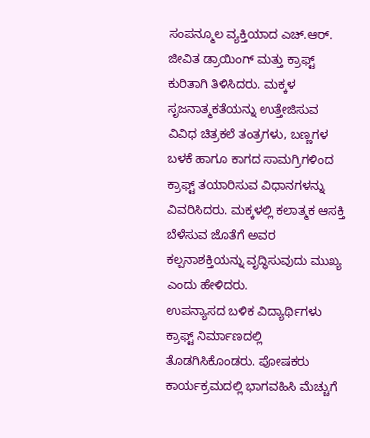ಸಂಪನ್ಮೂಲ ವ್ಯಕ್ತಿಯಾದ ಎಚ್.ಆರ್. ಜೀವಿತ ಡ್ರಾಯಿಂಗ್ ಮತ್ತು ಕ್ರಾಫ್ಟ್ ಕುರಿತಾಗಿ ತಿಳಿಸಿದರು. ಮಕ್ಕಳ ಸೃಜನಾತ್ಮಕತೆಯನ್ನು ಉತ್ತೇಜಿಸುವ ವಿವಿಧ ಚಿತ್ರಕಲೆ ತಂತ್ರಗಳು, ಬಣ್ಣಗಳ ಬಳಕೆ ಹಾಗೂ ಕಾಗದ ಸಾಮಗ್ರಿಗಳಿಂದ ಕ್ರಾಫ್ಟ್ ತಯಾರಿಸುವ ವಿಧಾನಗಳನ್ನು ವಿವರಿಸಿದರು. ಮಕ್ಕಳಲ್ಲಿ ಕಲಾತ್ಮಕ ಆಸಕ್ತಿ ಬೆಳೆಸುವ ಜೊತೆಗೆ ಅವರ ಕಲ್ಪನಾಶಕ್ತಿಯನ್ನು ವೃದ್ಧಿಸುವುದು ಮುಖ್ಯ ಎಂದು ಹೇಳಿದರು.
ಉಪನ್ಯಾಸದ ಬಳಿಕ ವಿದ್ಯಾರ್ಥಿಗಳು ಕ್ರಾಫ್ಟ್ ನಿರ್ಮಾಣದಲ್ಲಿ ತೊಡಗಿಸಿಕೊಂಡರು. ಪೋಷಕರು ಕಾರ್ಯಕ್ರಮದಲ್ಲಿ ಭಾಗವಹಿಸಿ ಮೆಚ್ಚುಗೆ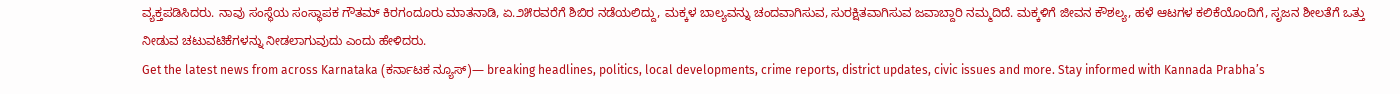ವ್ಯಕ್ತಪಡಿಸಿದರು. ನಾವು ಸಂಸ್ಥೆಯ ಸಂಸ್ಥಾಪಕ ಗೌತಮ್ ಕಿರಗಂದೂರು ಮಾತನಾಡಿ, ಏ.೨೫ರವರೆಗೆ ಶಿಬಿರ ನಡೆಯಲಿದ್ದು, ಮಕ್ಕಳ ಬಾಲ್ಯವನ್ನು ಚಂದವಾಗಿಸುವ, ಸುರಕ್ಷಿತವಾಗಿಸುವ ಜವಾಬ್ದಾರಿ ನಮ್ಮದಿದೆ. ಮಕ್ಕಳಿಗೆ ಜೀವನ ಕೌಶಲ್ಯ, ಹಳೆ ಆಟಗಳ ಕಲಿಕೆಯೊಂದಿಗೆ, ಸೃಜನ ಶೀಲತೆಗೆ ಒತ್ತು ನೀಡುವ ಚಟುವಟಿಕೆಗಳನ್ನು ನೀಡಲಾಗುವುದು ಎಂದು ಹೇಳಿದರು.
Get the latest news from across Karnataka (ಕರ್ನಾಟಕ ನ್ಯೂಸ್)— breaking headlines, politics, local developments, crime reports, district updates, civic issues and more. Stay informed with Kannada Prabha’s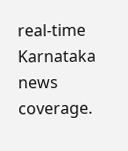real‑time Karnataka news coverage.